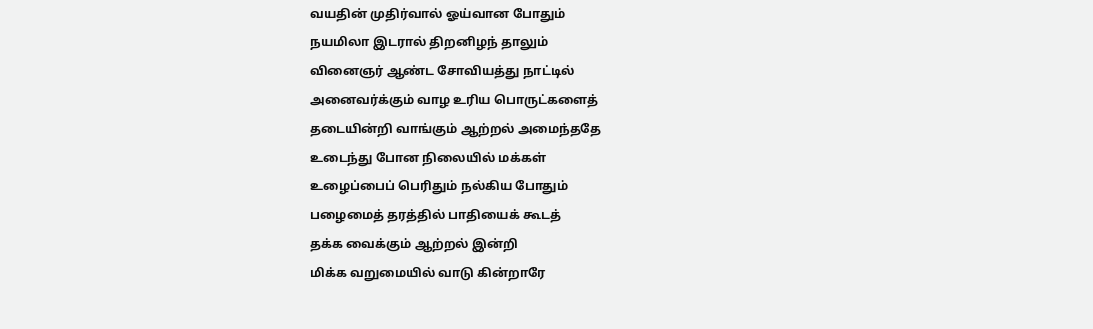வயதின் முதிர்வால் ஓய்வான போதும்
நயமிலா இடரால் திறனிழந் தாலும்
வினைஞர் ஆண்ட சோவியத்து நாட்டில்
அனைவர்க்கும் வாழ உரிய பொருட்களைத்
தடையின்றி வாங்கும் ஆற்றல் அமைந்ததே
உடைந்து போன நிலையில் மக்கள்
உழைப்பைப் பெரிதும் நல்கிய போதும்
பழைமைத் தரத்தில் பாதியைக் கூடத்
தக்க வைக்கும் ஆற்றல் இன்றி
மிக்க வறுமையில் வாடு கின்றாரே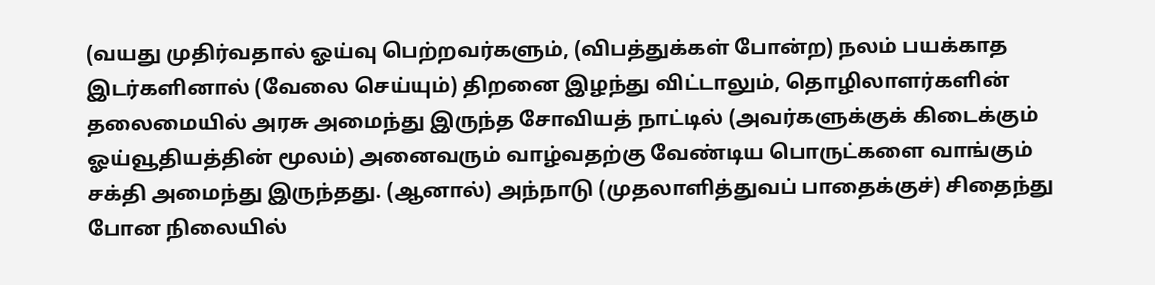(வயது முதிர்வதால் ஓய்வு பெற்றவர்களும், (விபத்துக்கள் போன்ற) நலம் பயக்காத இடர்களினால் (வேலை செய்யும்) திறனை இழந்து விட்டாலும், தொழிலாளர்களின் தலைமையில் அரசு அமைந்து இருந்த சோவியத் நாட்டில் (அவர்களுக்குக் கிடைக்கும் ஓய்வூதியத்தின் மூலம்) அனைவரும் வாழ்வதற்கு வேண்டிய பொருட்களை வாங்கும் சக்தி அமைந்து இருந்தது. (ஆனால்) அந்நாடு (முதலாளித்துவப் பாதைக்குச்) சிதைந்து போன நிலையில்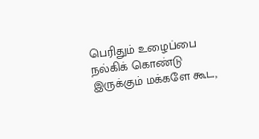பெரிதும் உழைப்பை நல்கிக் கொண்டு இருக்கும் மக்களே கூட,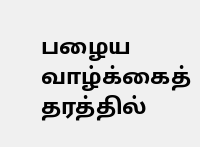பழைய வாழ்க்கைத் தரத்தில்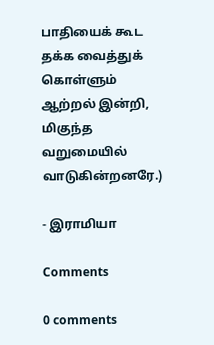பாதியைக் கூட தக்க வைத்துக் கொள்ளும் ஆற்றல் இன்றி, மிகுந்த வறுமையில் வாடுகின்றனரே.)

- இராமியா

Comments

0 comments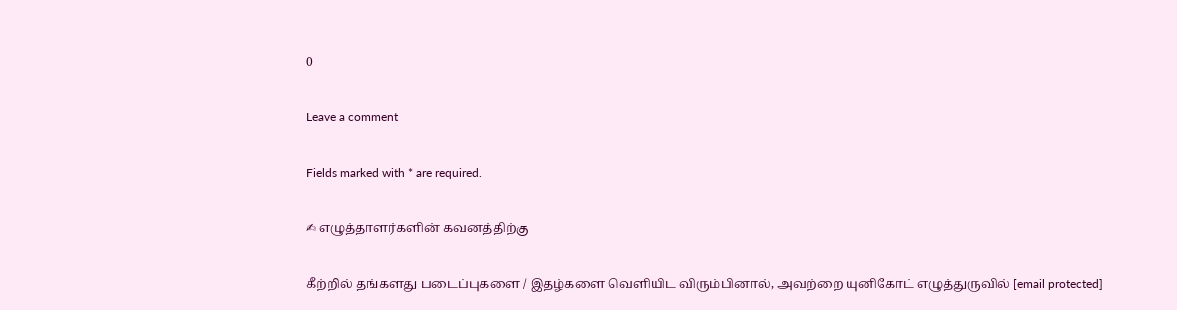0

Leave a comment

Fields marked with * are required.

✍ எழுத்தாளர்களின் கவனத்திற்கு

கீற்றில் தங்களது படைப்புகளை / இதழ்களை வெளியிட விரும்பினால், அவற்றை யுனிகோட் எழுத்துருவில் [email protected]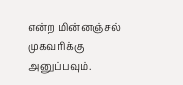என்ற மின்னஞ்சல் முகவரிக்கு அனுப்பவும்.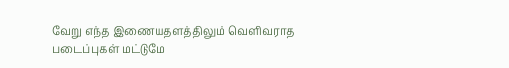வேறு எந்த இணையதளத்திலும் வெளிவராத படைப்புகள் மட்டுமே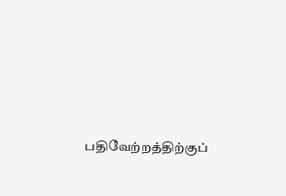பதிவேற்றத்திற்குப்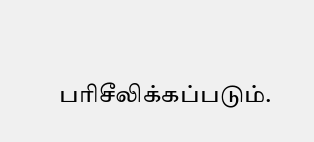பரிசீலிக்கப்படும்.